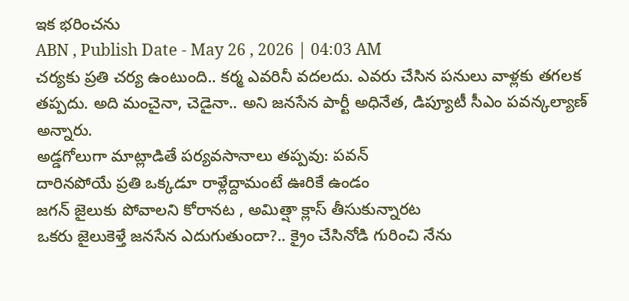ఇక భరించను
ABN , Publish Date - May 26 , 2026 | 04:03 AM
చర్యకు ప్రతి చర్య ఉంటుంది.. కర్మ ఎవరినీ వదలదు. ఎవరు చేసిన పనులు వాళ్లకు తగలక తప్పదు. అది మంచైనా, చెడైనా.. అని జనసేన పార్టీ అధినేత, డిప్యూటీ సీఎం పవన్కల్యాణ్ అన్నారు.
అడ్డగోలుగా మాట్లాడితే పర్యవసానాలు తప్పవు: పవన్
దారినపోయే ప్రతి ఒక్కడూ రాళ్లేద్దామంటే ఊరికే ఉండం
జగన్ జైలుకు పోవాలని కోరానట , అమిత్షా క్లాస్ తీసుకున్నారట
ఒకరు జైలుకెళ్తే జనసేన ఎదుగుతుందా?.. క్రైం చేసినోడి గురించి నేను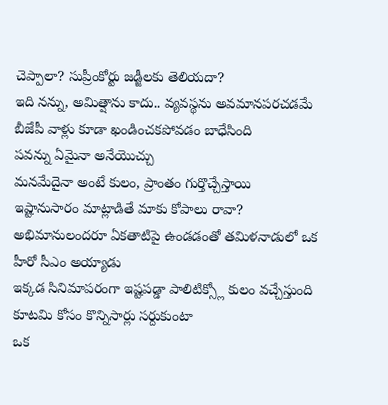చెప్పాలా? సుప్రీంకోర్టు జడ్జీలకు తెలియదా?
ఇది నన్ను, అమిత్షాను కాదు.. వ్యవస్థను అవమానపరచడమే
బీజేపీ వాళ్లు కూడా ఖండించకపోవడం బాధేసింది
పవన్ను ఏమైనా అనేయొచ్చు
మనమేదైనా అంటే కులం, ప్రాంతం గుర్తొచ్చేస్తాయి
ఇష్టానుసారం మాట్లాడితే మాకు కోపాలు రావా?
అభిమానులందరూ ఏకతాటిపై ఉండడంతో తమిళనాడులో ఒక హీరో సీఎం అయ్యాడు
ఇక్కడ సినిమాపరంగా ఇష్టపడ్డా పాలిటిక్స్లో కులం వచ్చేస్తుంది
కూటమి కోసం కొన్నిసార్లు సర్దుకుంటా
ఒక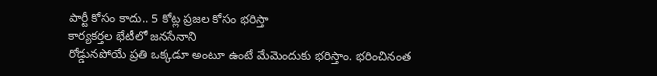పార్టీ కోసం కాదు.. 5 కోట్ల ప్రజల కోసం భరిస్తా
కార్యకర్తల భేటీలో జనసేనాని
రోడ్డునపోయే ప్రతి ఒక్కడూ అంటూ ఉంటే మేమెందుకు భరిస్తాం. భరించినంత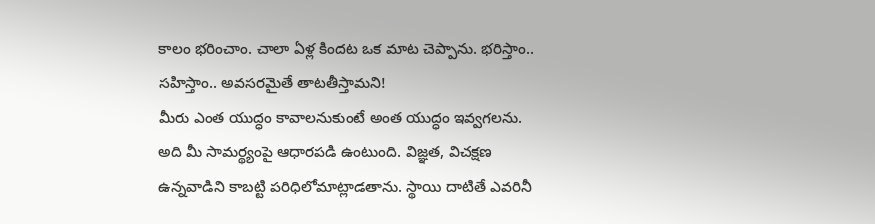కాలం భరించాం. చాలా ఏళ్ల కిందట ఒక మాట చెప్పాను. భరిస్తాం.. సహిస్తాం.. అవసరమైతే తాటతీస్తామని!
మీరు ఎంత యుద్ధం కావాలనుకుంటే అంత యుద్ధం ఇవ్వగలను. అది మీ సామర్థ్యంపై ఆధారపడి ఉంటుంది. విజ్ఞత, విచక్షణ ఉన్నవాడిని కాబట్టి పరిధిలోమాట్లాడతాను. స్థాయి దాటితే ఎవరినీ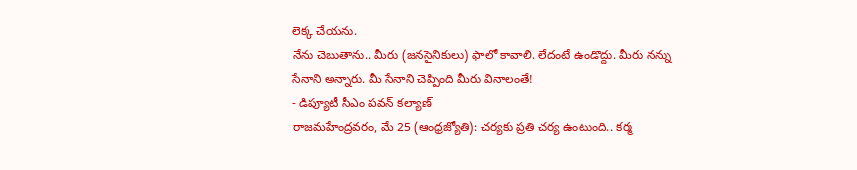లెక్క చేయను.
నేను చెబుతాను.. మీరు (జనసైనికులు) ఫాలో కావాలి. లేదంటే ఉండొద్దు. మీరు నన్ను సేనాని అన్నారు. మీ సేనాని చెప్పింది మీరు వినాలంతే!
- డిప్యూటీ సీఎం పవన్ కల్యాణ్
రాజమహేంద్రవరం, మే 25 (ఆంధ్రజ్యోతి): చర్యకు ప్రతి చర్య ఉంటుంది.. కర్మ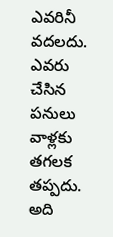ఎవరినీ వదలదు. ఎవరు చేసిన పనులు వాళ్లకు తగలక తప్పదు. అది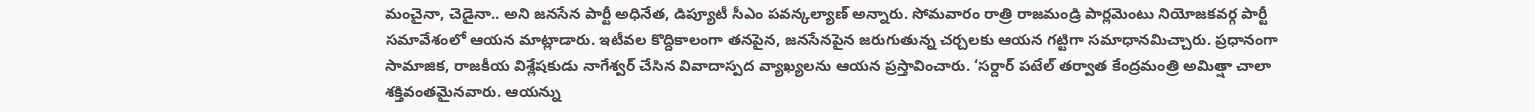మంచైనా, చెడైనా.. అని జనసేన పార్టీ అధినేత, డిప్యూటీ సీఎం పవన్కల్యాణ్ అన్నారు. సోమవారం రాత్రి రాజమండ్రి పార్లమెంటు నియోజకవర్గ పార్టీ సమావేశంలో ఆయన మాట్లాడారు. ఇటీవల కొద్దికాలంగా తనపైన, జనసేనపైన జరుగుతున్న చర్చలకు ఆయన గట్టిగా సమాధానమిచ్చారు. ప్రధానంగా సామాజిక, రాజకీయ విశ్లేషకుడు నాగేశ్వర్ చేసిన వివాదాస్పద వ్యాఖ్యలను ఆయన ప్రస్తావించారు. ‘సర్దార్ పటేల్ తర్వాత కేంద్రమంత్రి అమిత్షా చాలా శక్తివంతమైనవారు. ఆయన్ను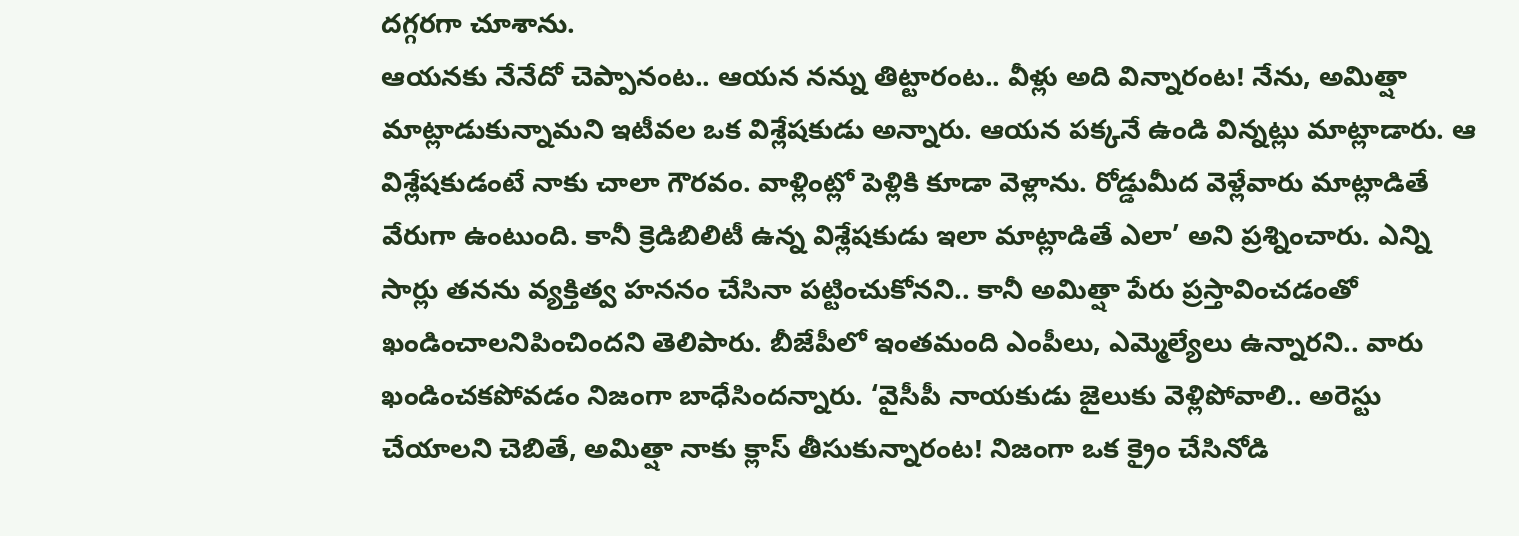దగ్గరగా చూశాను.
ఆయనకు నేనేదో చెప్పానంట.. ఆయన నన్ను తిట్టారంట.. వీళ్లు అది విన్నారంట! నేను, అమిత్షా మాట్లాడుకున్నామని ఇటీవల ఒక విశ్లేషకుడు అన్నారు. ఆయన పక్కనే ఉండి విన్నట్లు మాట్లాడారు. ఆ విశ్లేషకుడంటే నాకు చాలా గౌరవం. వాళ్లింట్లో పెళ్లికి కూడా వెళ్లాను. రోడ్డుమీద వెళ్లేవారు మాట్లాడితే వేరుగా ఉంటుంది. కానీ క్రెడిబిలిటీ ఉన్న విశ్లేషకుడు ఇలా మాట్లాడితే ఎలా’ అని ప్రశ్నించారు. ఎన్ని సార్లు తనను వ్యక్తిత్వ హననం చేసినా పట్టించుకోనని.. కానీ అమిత్షా పేరు ప్రస్తావించడంతో ఖండించాలనిపించిందని తెలిపారు. బీజేపీలో ఇంతమంది ఎంపీలు, ఎమ్మెల్యేలు ఉన్నారని.. వారు ఖండించకపోవడం నిజంగా బాధేసిందన్నారు. ‘వైసీపీ నాయకుడు జైలుకు వెళ్లిపోవాలి.. అరెస్టు చేయాలని చెబితే, అమిత్షా నాకు క్లాస్ తీసుకున్నారంట! నిజంగా ఒక క్రైం చేసినోడి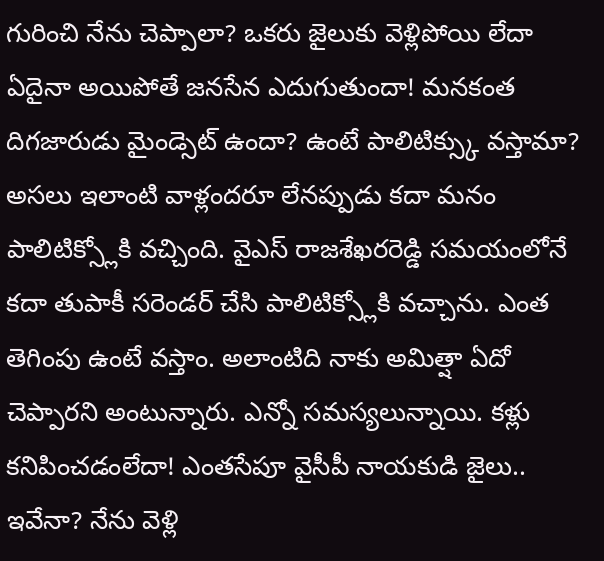గురించి నేను చెప్పాలా? ఒకరు జైలుకు వెళ్లిపోయి లేదా ఏదైనా అయిపోతే జనసేన ఎదుగుతుందా! మనకంత దిగజారుడు మైండ్సెట్ ఉందా? ఉంటే పాలిటిక్స్కు వస్తామా? అసలు ఇలాంటి వాళ్లందరూ లేనప్పుడు కదా మనం పాలిటిక్స్లోకి వచ్చింది. వైఎస్ రాజశేఖరరెడ్డి సమయంలోనే కదా తుపాకీ సరెండర్ చేసి పాలిటిక్స్లోకి వచ్చాను. ఎంత తెగింపు ఉంటే వస్తాం. అలాంటిది నాకు అమిత్షా ఏదో చెప్పారని అంటున్నారు. ఎన్నో సమస్యలున్నాయి. కళ్లు కనిపించడంలేదా! ఎంతసేపూ వైసీపీ నాయకుడి జైలు.. ఇవేనా? నేను వెళ్లి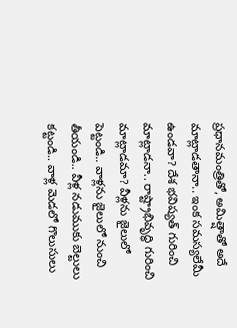ప్రధానమంత్రితో, అమిత్షాతో అదే మాట్లాడతానా.. ఇంక సమస్యలేమీ ఉండవా? దేశ భవిష్యత్ గురించి మాట్లాడనా.. రాష్ట్రాభివృద్ధి గురించి మాట్లాడమా? వీళ్లను జైలులో పెట్టండి.. వాళ్లను జైలులో నుంచి తీయండి.. వీళ్ల నడుముకు బెల్టులు కట్టండి.. వాళ్ల మెడలో గొలుసులు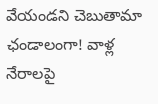వేయండని చెబుతామా ఛండాలంగా! వాళ్ల నేరాలపై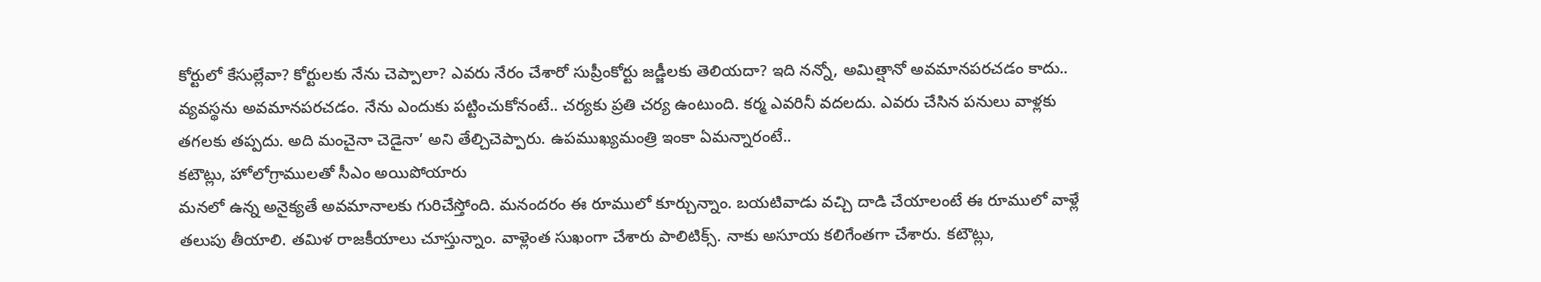కోర్టులో కేసుల్లేవా? కోర్టులకు నేను చెప్పాలా? ఎవరు నేరం చేశారో సుప్రీంకోర్టు జడ్జీలకు తెలియదా? ఇది నన్నో, అమిత్షానో అవమానపరచడం కాదు.. వ్యవస్థను అవమానపరచడం. నేను ఎందుకు పట్టించుకోనంటే.. చర్యకు ప్రతి చర్య ఉంటుంది. కర్మ ఎవరినీ వదలదు. ఎవరు చేసిన పనులు వాళ్లకు తగలకు తప్పదు. అది మంచైనా చెడైనా’ అని తేల్చిచెప్పారు. ఉపముఖ్యమంత్రి ఇంకా ఏమన్నారంటే..
కటౌట్లు, హోలోగ్రాములతో సీఎం అయిపోయారు
మనలో ఉన్న అనైక్యతే అవమానాలకు గురిచేస్తోంది. మనందరం ఈ రూములో కూర్చున్నాం. బయటివాడు వచ్చి దాడి చేయాలంటే ఈ రూములో వాళ్లే తలుపు తీయాలి. తమిళ రాజకీయాలు చూస్తున్నాం. వాళ్లెంత సుఖంగా చేశారు పాలిటిక్స్. నాకు అసూయ కలిగేంతగా చేశారు. కటౌట్లు,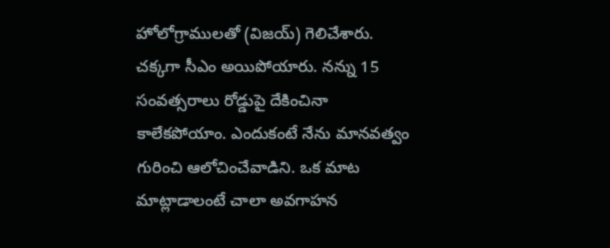హోలోగ్రాములతో (విజయ్) గెలిచేశారు. చక్కగా సీఎం అయిపోయారు. నన్ను 15 సంవత్సరాలు రోడ్డుపై దేకించినా కాలేకపోయాం. ఎందుకంటే నేను మానవత్వం గురించి ఆలోచించేవాడిని. ఒక మాట మాట్లాడాలంటే చాలా అవగాహన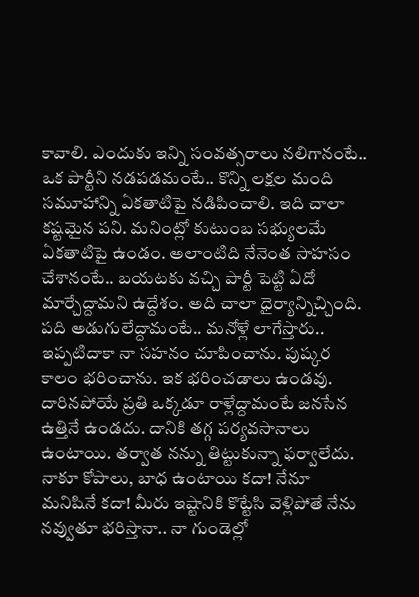కావాలి. ఎందుకు ఇన్ని సంవత్సరాలు నలిగానంటే.. ఒక పార్టీని నడపడమంటే.. కొన్ని లక్షల మంది సమూహాన్ని ఏకతాటిపై నడిపించాలి. ఇది చాలా కష్టమైన పని. మనింట్లో కుటుంబ సభ్యులమే ఏకతాటిపై ఉండం. అలాంటిది నేనెంత సాహసం చేశానంటే.. బయటకు వచ్చి పార్టీ పెట్టి ఏదో మార్చేద్దామని ఉద్దేశం. అది చాలా ధైర్యాన్నిచ్చింది.
పది అడుగులేద్దామంటే.. మనోళ్లే లాగేస్తారు..
ఇప్పటిదాకా నా సహనం చూపించాను. పుష్కర కాలం భరించాను. ఇక భరించడాలు ఉండవు. దారినపోయే ప్రతి ఒక్కడూ రాళ్లేద్దామంటే జనసేన ఉత్తినే ఉండదు. దానికి తగ్గ పర్యవసానాలు ఉంటాయి. తర్వాత నన్ను తిట్టుకున్నా ఫర్వాలేదు. నాకూ కోపాలు, బాధ ఉంటాయి కదా! నేనూ మనిషినే కదా! మీరు ఇష్టానికి కొట్టేసి వెళ్లిపోతే నేను నవ్వుతూ భరిస్తానా.. నా గుండెల్లో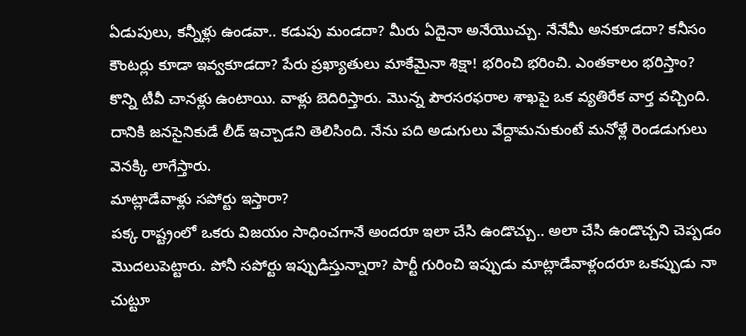ఏడుపులు, కన్నీళ్లు ఉండవా.. కడుపు మండదా? మీరు ఏదైనా అనేయొచ్చు. నేనేమీ అనకూడదా? కనీసం కౌంటర్లు కూడా ఇవ్వకూడదా? పేరు ప్రఖ్యాతులు మాకేమైనా శిక్షా! భరించి భరించి. ఎంతకాలం భరిస్తాం? కొన్ని టీవీ చానళ్లు ఉంటాయి. వాళ్లు బెదిరిస్తారు. మొన్న పౌరసరఫరాల శాఖపై ఒక వ్యతిరేక వార్త వచ్చింది. దానికి జనసైనికుడే లీడ్ ఇచ్చాడని తెలిసింది. నేను పది అడుగులు వేద్దామనుకుంటే మనోళ్లే రెండడుగులు వెనక్కి లాగేస్తారు.
మాట్లాడేవాళ్లు సపోర్టు ఇస్తారా?
పక్క రాష్ట్రంలో ఒకరు విజయం సాధించగానే అందరూ ఇలా చేసి ఉండొచ్చు.. అలా చేసి ఉండొచ్చని చెప్పడం మొదలుపెట్టారు. పోనీ సపోర్టు ఇప్పుడిస్తున్నారా? పార్టీ గురించి ఇప్పుడు మాట్లాడేవాళ్లందరూ ఒకప్పుడు నా చుట్టూ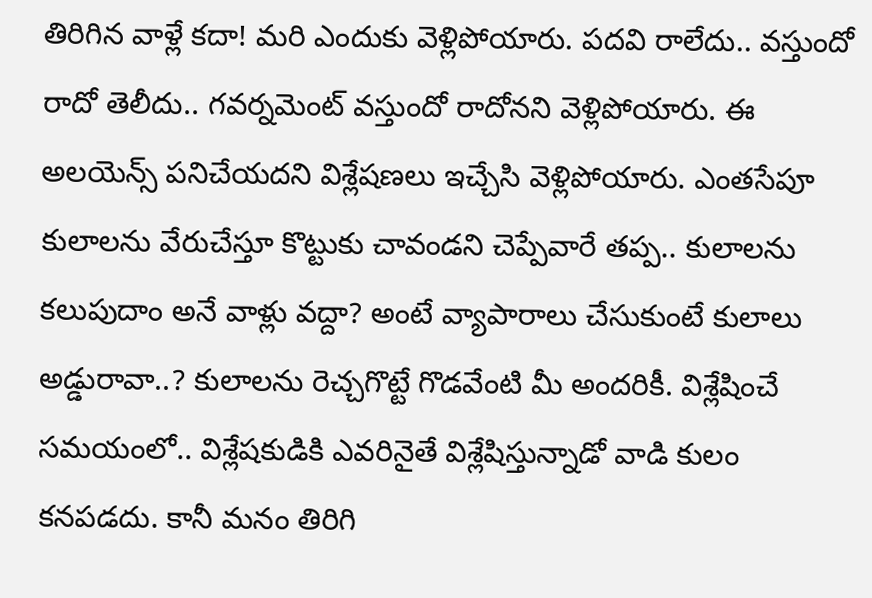తిరిగిన వాళ్లే కదా! మరి ఎందుకు వెళ్లిపోయారు. పదవి రాలేదు.. వస్తుందో రాదో తెలీదు.. గవర్నమెంట్ వస్తుందో రాదోనని వెళ్లిపోయారు. ఈ అలయెన్స్ పనిచేయదని విశ్లేషణలు ఇచ్చేసి వెళ్లిపోయారు. ఎంతసేపూ కులాలను వేరుచేస్తూ కొట్టుకు చావండని చెప్పేవారే తప్ప.. కులాలను కలుపుదాం అనే వాళ్లు వద్దా? అంటే వ్యాపారాలు చేసుకుంటే కులాలు అడ్డురావా..? కులాలను రెచ్చగొట్టే గొడవేంటి మీ అందరికీ. విశ్లేషించే సమయంలో.. విశ్లేషకుడికి ఎవరినైతే విశ్లేషిస్తున్నాడో వాడి కులం కనపడదు. కానీ మనం తిరిగి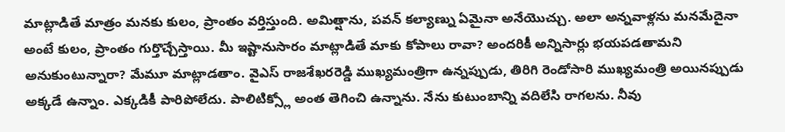మాట్లాడితే మాత్రం మనకు కులం, ప్రాంతం వర్తిస్తుంది. అమిత్షాను, పవన్ కల్యాణ్ను ఏమైనా అనేయొచ్చు. అలా అన్నవాళ్లను మనమేదైనా అంటే కులం, ప్రాంతం గుర్తొచ్చేస్తాయి. మీ ఇష్టానుసారం మాట్లాడితే మాకు కోపాలు రావా? అందరికీ అన్నిసార్లు భయపడతామని అనుకుంటున్నారా? మేమూ మాట్లాడతాం. వైఎస్ రాజశేఖరరెడ్డి ముఖ్యమంత్రిగా ఉన్నప్పుడు, తిరిగి రెండోసారి ముఖ్యమంత్రి అయినప్పుడు అక్కడే ఉన్నాం. ఎక్కడికీ పారిపోలేదు. పాలిటిక్స్లో అంత తెగించి ఉన్నాను. నేను కుటుంబాన్ని వదిలేసి రాగలను. నీవు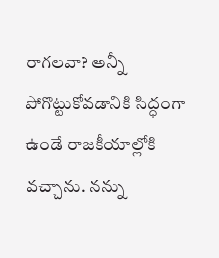రాగలవా? అన్నీ పోగొట్టుకోవడానికి సిద్ధంగా ఉండే రాజకీయాల్లోకి వచ్చాను. నన్ను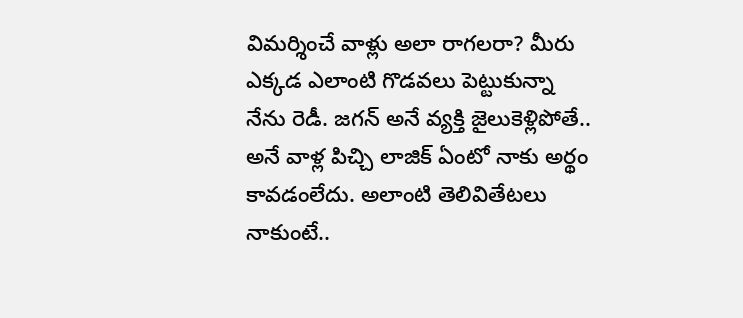విమర్శించే వాళ్లు అలా రాగలరా? మీరు ఎక్కడ ఎలాంటి గొడవలు పెట్టుకున్నా నేను రెడీ. జగన్ అనే వ్యక్తి జైలుకెళ్లిపోతే.. అనే వాళ్ల పిచ్చి లాజిక్ ఏంటో నాకు అర్థం కావడంలేదు. అలాంటి తెలివితేటలు నాకుంటే..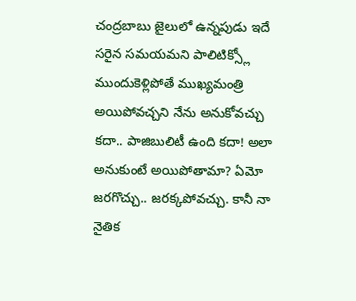చంద్రబాబు జైలులో ఉన్నపుడు ఇదే సరైన సమయమని పాలిటిక్స్లో ముందుకెళ్లిపోతే ముఖ్యమంత్రి అయిపోవచ్చని నేను అనుకోవచ్చు కదా.. పాజిబులిటీ ఉంది కదా! అలా అనుకుంటే అయిపోతామా? ఏమో జరగొచ్చు.. జరక్కపోవచ్చు. కానీ నా నైతిక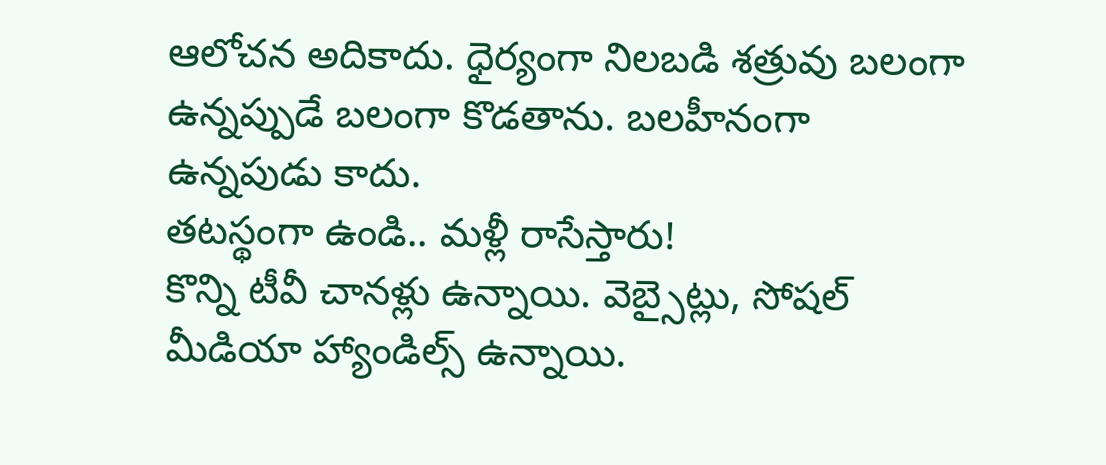ఆలోచన అదికాదు. ధైర్యంగా నిలబడి శత్రువు బలంగా ఉన్నప్పుడే బలంగా కొడతాను. బలహీనంగా ఉన్నపుడు కాదు.
తటస్థంగా ఉండి.. మళ్లీ రాసేస్తారు!
కొన్ని టీవీ చానళ్లు ఉన్నాయి. వెబ్సైట్లు, సోషల్ మీడియా హ్యాండిల్స్ ఉన్నాయి.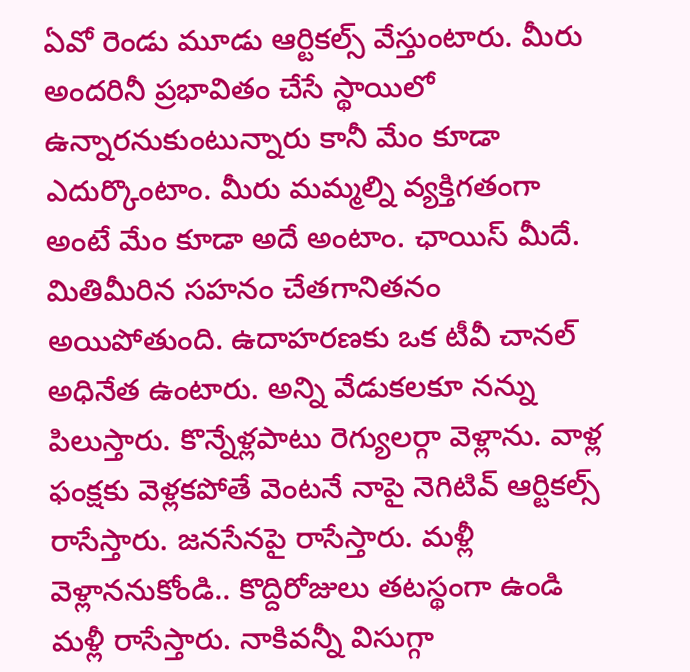ఏవో రెండు మూడు ఆర్టికల్స్ వేస్తుంటారు. మీరు అందరినీ ప్రభావితం చేసే స్థాయిలో ఉన్నారనుకుంటున్నారు కానీ మేం కూడా ఎదుర్కొంటాం. మీరు మమ్మల్ని వ్యక్తిగతంగా అంటే మేం కూడా అదే అంటాం. ఛాయిస్ మీదే. మితిమీరిన సహనం చేతగానితనం అయిపోతుంది. ఉదాహరణకు ఒక టీవీ చానల్ అధినేత ఉంటారు. అన్ని వేడుకలకూ నన్ను పిలుస్తారు. కొన్నేళ్లపాటు రెగ్యులర్గా వెళ్లాను. వాళ్ల ఫంక్షకు వెళ్లకపోతే వెంటనే నాపై నెగిటివ్ ఆర్టికల్స్ రాసేస్తారు. జనసేనపై రాసేస్తారు. మళ్లీ వెళ్లాననుకోండి.. కొద్దిరోజులు తటస్థంగా ఉండి మళ్లీ రాసేస్తారు. నాకివన్నీ విసుగ్గా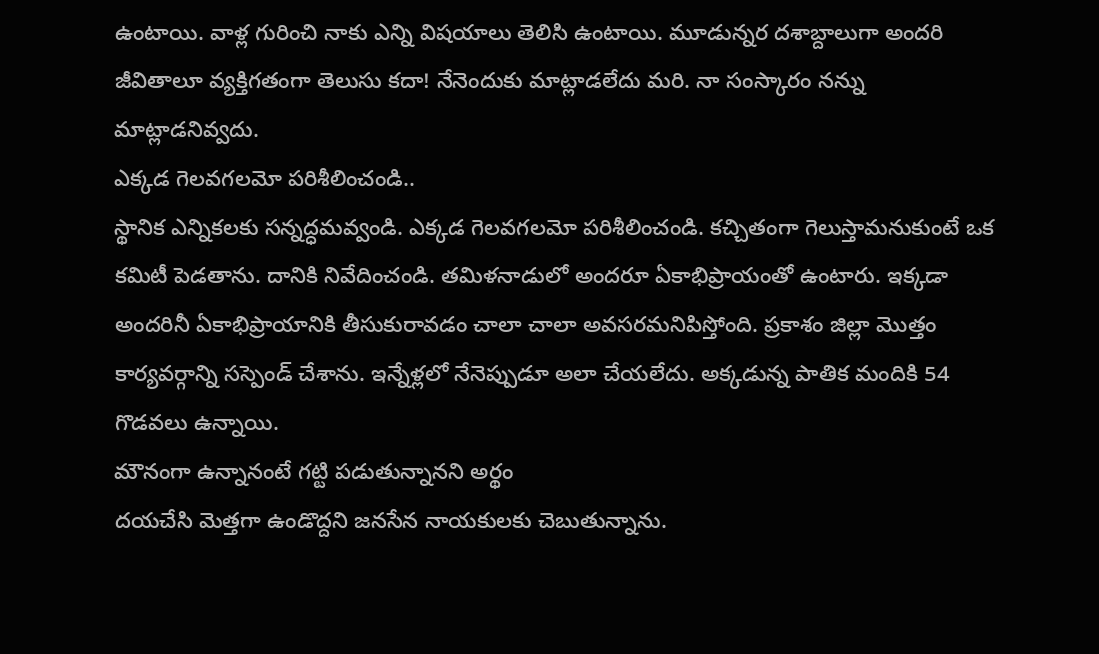ఉంటాయి. వాళ్ల గురించి నాకు ఎన్ని విషయాలు తెలిసి ఉంటాయి. మూడున్నర దశాబ్దాలుగా అందరి జీవితాలూ వ్యక్తిగతంగా తెలుసు కదా! నేనెందుకు మాట్లాడలేదు మరి. నా సంస్కారం నన్ను మాట్లాడనివ్వదు.
ఎక్కడ గెలవగలమో పరిశీలించండి..
స్థానిక ఎన్నికలకు సన్నద్ధమవ్వండి. ఎక్కడ గెలవగలమో పరిశీలించండి. కచ్చితంగా గెలుస్తామనుకుంటే ఒక కమిటీ పెడతాను. దానికి నివేదించండి. తమిళనాడులో అందరూ ఏకాభిప్రాయంతో ఉంటారు. ఇక్కడా అందరినీ ఏకాభిప్రాయానికి తీసుకురావడం చాలా చాలా అవసరమనిపిస్తోంది. ప్రకాశం జిల్లా మొత్తం కార్యవర్గాన్ని సస్పెండ్ చేశాను. ఇన్నేళ్లలో నేనెప్పుడూ అలా చేయలేదు. అక్కడున్న పాతిక మందికి 54 గొడవలు ఉన్నాయి.
మౌనంగా ఉన్నానంటే గట్టి పడుతున్నానని అర్థం
దయచేసి మెత్తగా ఉండొద్దని జనసేన నాయకులకు చెబుతున్నాను.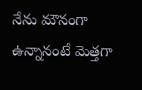నేను మౌనంగా ఉన్నానంటే మెత్తగా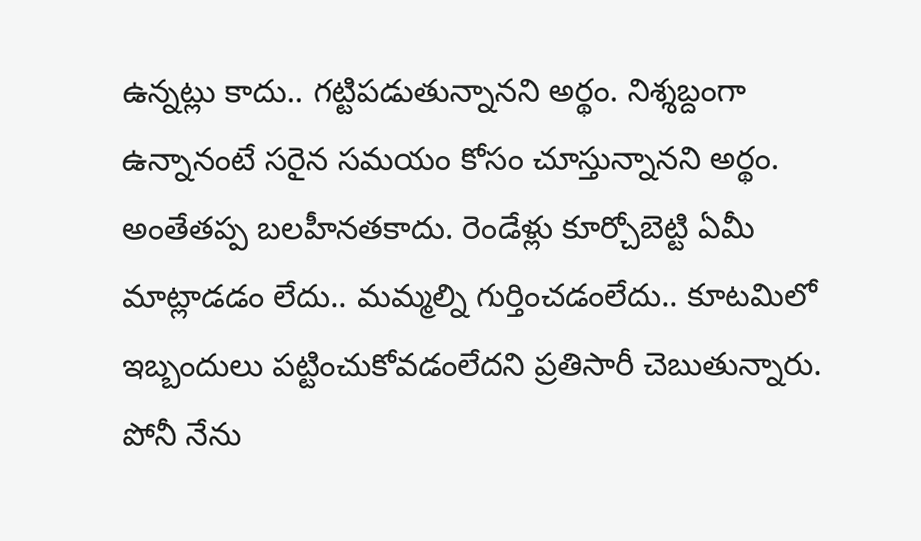ఉన్నట్లు కాదు.. గట్టిపడుతున్నానని అర్థం. నిశ్శబ్దంగా ఉన్నానంటే సరైన సమయం కోసం చూస్తున్నానని అర్థం. అంతేతప్ప బలహీనతకాదు. రెండేళ్లు కూర్చోబెట్టి ఏమీ మాట్లాడడం లేదు.. మమ్మల్ని గుర్తించడంలేదు.. కూటమిలో ఇబ్బందులు పట్టించుకోవడంలేదని ప్రతిసారీ చెబుతున్నారు. పోనీ నేను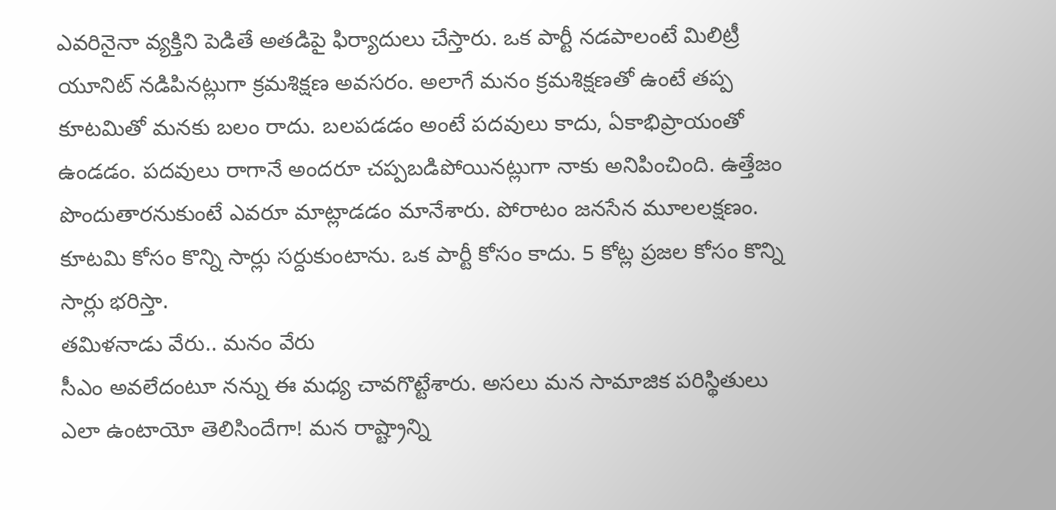ఎవరినైనా వ్యక్తిని పెడితే అతడిపై ఫిర్యాదులు చేస్తారు. ఒక పార్టీ నడపాలంటే మిలిట్రీ యూనిట్ నడిపినట్లుగా క్రమశిక్షణ అవసరం. అలాగే మనం క్రమశిక్షణతో ఉంటే తప్ప కూటమితో మనకు బలం రాదు. బలపడడం అంటే పదవులు కాదు, ఏకాభిప్రాయంతో ఉండడం. పదవులు రాగానే అందరూ చప్పబడిపోయినట్లుగా నాకు అనిపించింది. ఉత్తేజం పొందుతారనుకుంటే ఎవరూ మాట్లాడడం మానేశారు. పోరాటం జనసేన మూలలక్షణం. కూటమి కోసం కొన్ని సార్లు సర్దుకుంటాను. ఒక పార్టీ కోసం కాదు. 5 కోట్ల ప్రజల కోసం కొన్ని సార్లు భరిస్తా.
తమిళనాడు వేరు.. మనం వేరు
సీఎం అవలేదంటూ నన్ను ఈ మధ్య చావగొట్టేశారు. అసలు మన సామాజిక పరిస్థితులు ఎలా ఉంటాయో తెలిసిందేగా! మన రాష్ట్రాన్ని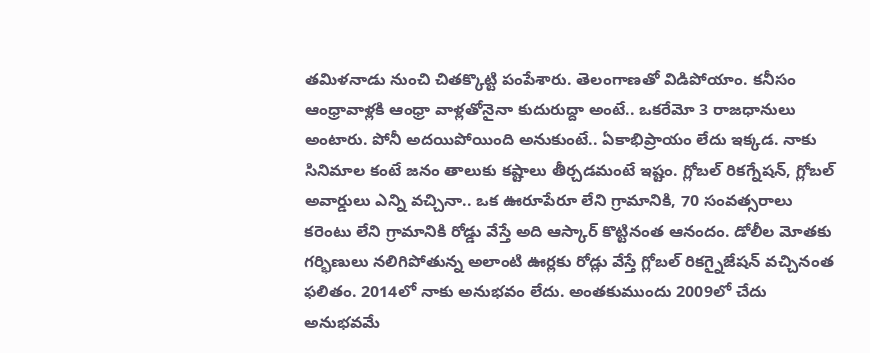తమిళనాడు నుంచి చితక్కొట్టి పంపేశారు. తెలంగాణతో విడిపోయాం. కనీసం ఆంధ్రావాళ్లకి ఆంధ్రా వాళ్లతోనైనా కుదురుద్దా అంటే.. ఒకరేమో 3 రాజధానులు అంటారు. పోనీ అదయిపోయింది అనుకుంటే.. ఏకాభిప్రాయం లేదు ఇక్కడ. నాకు సినిమాల కంటే జనం తాలుకు కష్టాలు తీర్చడమంటే ఇష్టం. గ్లోబల్ రికగ్నేషన్, గ్లోబల్ అవార్డులు ఎన్ని వచ్చినా.. ఒక ఊరూపేరూ లేని గ్రామానికి, 70 సంవత్సరాలు కరెంటు లేని గ్రామానికి రోడ్డు వేస్తే అది ఆస్కార్ కొట్టినంత ఆనందం. డోలీల మోతకు గర్భిణులు నలిగిపోతున్న అలాంటి ఊర్లకు రోడ్లు వేస్తే గ్లోబల్ రికగ్నైజేషన్ వచ్చినంత ఫలితం. 2014లో నాకు అనుభవం లేదు. అంతకుముందు 2009లో చేదు అనుభవమే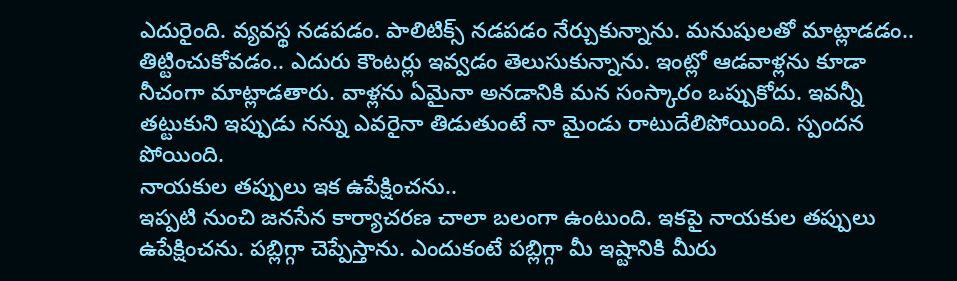ఎదురైంది. వ్యవస్థ నడపడం. పాలిటిక్స్ నడపడం నేర్చుకున్నాను. మనుషులతో మాట్లాడడం.. తిట్టించుకోవడం.. ఎదురు కౌంటర్లు ఇవ్వడం తెలుసుకున్నాను. ఇంట్లో ఆడవాళ్లను కూడా నీచంగా మాట్లాడతారు. వాళ్లను ఏమైనా అనడానికి మన సంస్కారం ఒప్పుకోదు. ఇవన్నీ తట్టుకుని ఇప్పుడు నన్ను ఎవరైనా తిడుతుంటే నా మైండు రాటుదేలిపోయింది. స్పందన పోయింది.
నాయకుల తప్పులు ఇక ఉపేక్షించను..
ఇప్పటి నుంచి జనసేన కార్యాచరణ చాలా బలంగా ఉంటుంది. ఇకపై నాయకుల తప్పులు ఉపేక్షించను. పబ్లిగ్గా చెప్పేస్తాను. ఎందుకంటే పబ్లిగ్గా మీ ఇష్టానికి మీరు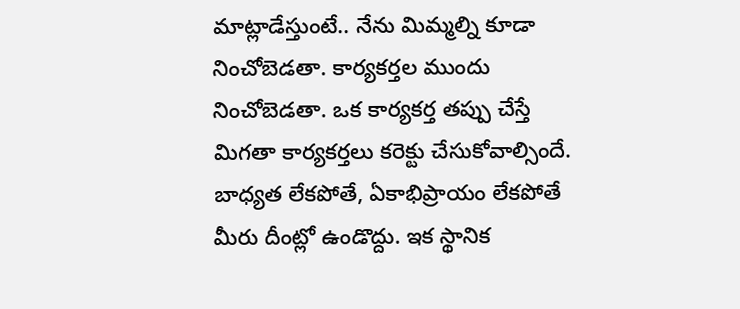మాట్లాడేస్తుంటే.. నేను మిమ్మల్ని కూడా నించోబెడతా. కార్యకర్తల ముందు నించోబెడతా. ఒక కార్యకర్త తప్పు చేస్తే మిగతా కార్యకర్తలు కరెక్టు చేసుకోవాల్సిందే. బాధ్యత లేకపోతే, ఏకాభిప్రాయం లేకపోతే మీరు దీంట్లో ఉండొద్దు. ఇక స్థానిక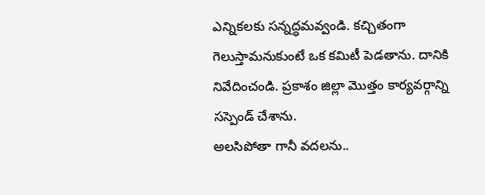ఎన్నికలకు సన్నద్ధమవ్వండి. కచ్చితంగా గెలుస్తామనుకుంటే ఒక కమిటీ పెడతాను. దానికి నివేదించండి. ప్రకాశం జిల్లా మొత్తం కార్యవర్గాన్ని సస్పెండ్ చేశాను.
అలసిపోతా గానీ వదలను..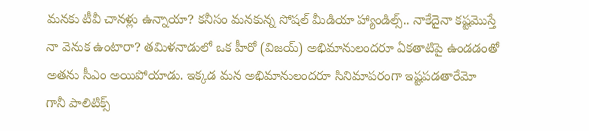మనకు టీవీ చానళ్లు ఉన్నాయా? కనీసం మనకున్న సోషల్ మీడియా హ్యాండిల్స్.. నాకేదైనా కష్టమొస్తే నా వెనుక ఉంటారా? తమిళనాడులో ఒక హీరో (విజయ్) అభిమానులందరూ ఏకతాటిపై ఉండడంతో అతను సీఎం అయిపోయాడు. ఇక్కడ మన అభిమానులందరూ సినిమాపరంగా ఇష్టపడతారేమో గానీ పాలిటిక్స్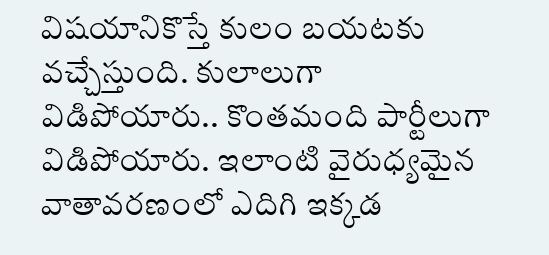విషయానికొస్తే కులం బయటకు వచ్చేస్తుంది. కులాలుగా విడిపోయారు.. కొంతమంది పార్టీలుగా విడిపోయారు. ఇలాంటి వైరుధ్యమైన వాతావరణంలో ఎదిగి ఇక్కడ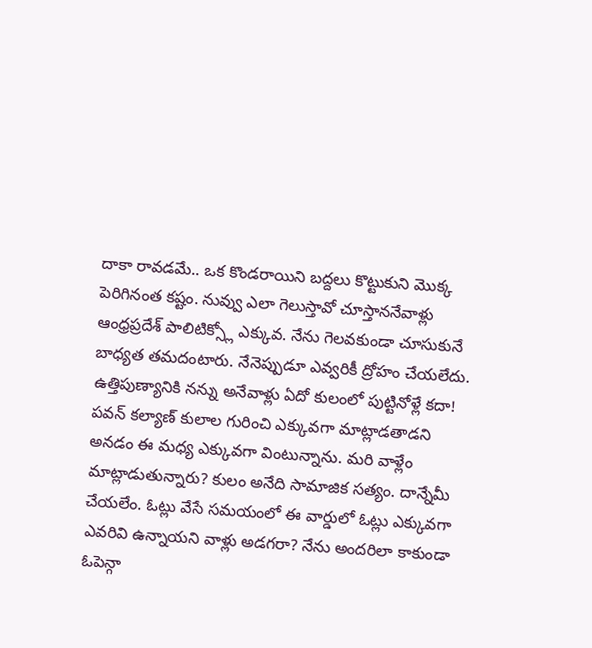దాకా రావడమే.. ఒక కొండరాయిని బద్దలు కొట్టుకుని మొక్క పెరిగినంత కష్టం. నువ్వు ఎలా గెలుస్తావో చూస్తాననేవాళ్లు ఆంధ్రప్రదేశ్ పాలిటిక్స్లో ఎక్కువ. నేను గెలవకుండా చూసుకునే బాధ్యత తమదంటారు. నేనెప్పుడూ ఎవ్వరికీ ద్రోహం చేయలేదు. ఉత్తిపుణ్యానికి నన్ను అనేవాళ్లు ఏదో కులంలో పుట్టినోళ్లే కదా! పవన్ కల్యాణ్ కులాల గురించి ఎక్కువగా మాట్లాడతాడని అనడం ఈ మధ్య ఎక్కువగా వింటున్నాను. మరి వాళ్లేం మాట్లాడుతున్నారు? కులం అనేది సామాజిక సత్యం. దాన్నేమీ చేయలేం. ఓట్లు వేసే సమయంలో ఈ వార్డులో ఓట్లు ఎక్కువగా ఎవరివి ఉన్నాయని వాళ్లు అడగరా? నేను అందరిలా కాకుండా ఓపెన్గా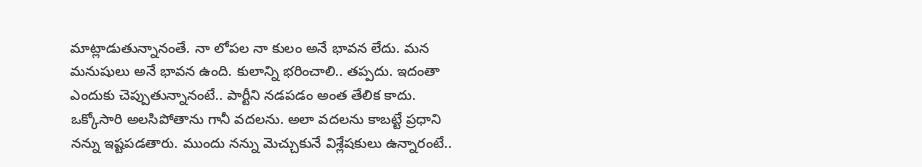మాట్లాడుతున్నానంతే. నా లోపల నా కులం అనే భావన లేదు. మన మనుషులు అనే భావన ఉంది. కులాన్ని భరించాలి.. తప్పదు. ఇదంతా ఎందుకు చెప్పుతున్నానంటే.. పార్టీని నడపడం అంత తేలిక కాదు. ఒక్కోసారి అలసిపోతాను గానీ వదలను. అలా వదలను కాబట్టే ప్రధాని నన్ను ఇష్టపడతారు. ముందు నన్ను మెచ్చుకునే విశ్లేషకులు ఉన్నారంటే..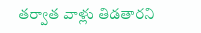తర్వాత వాళ్లు తిడతారని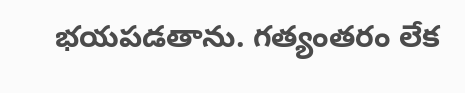భయపడతాను. గత్యంతరం లేక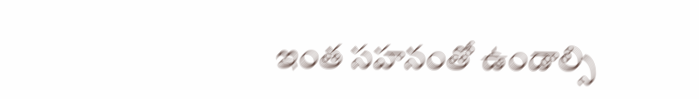ఇంత సహనంతో ఉండాల్సి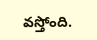వస్తోంది.